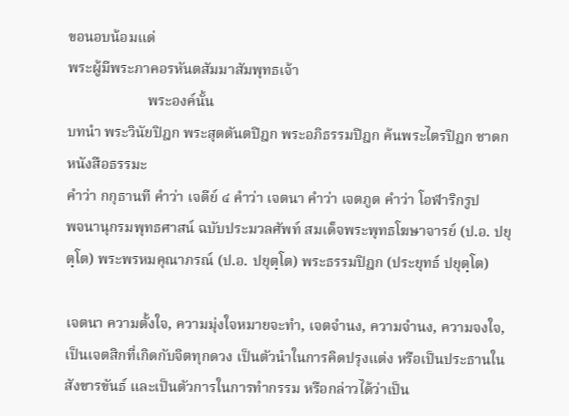ขอนอบน้อมแด่
พระผู้มีพระภาคอรหันตสัมมาสัมพุทธเจ้า
                      พระองค์นั้น
บทนำ พระวินัยปิฎก พระสุตตันตปิฎก พระอภิธรรมปิฎก ค้นพระไตรปิฎก ชาดก หนังสือธรรมะ
คำว่า กกุธานที คำว่า เจดีย์ ๔ คำว่า เจตนา คำว่า เจตภูต คำว่า โอฬาริกรูป
พจนานุกรมพุทธศาสน์ ฉบับประมวลศัพท์ สมเด็จพระพุทธโฆษาจารย์ (ป.อ. ปยุตฺโต) พระพรหมคุณาภรณ์ (ป.อ. ปยุตฺโต) พระธรรมปิฎก (ประยุทธ์ ปยุตฺโต)

เจตนา ความตั้งใจ, ความมุ่งใจหมายจะทำ, เจตจำนง, ความจำนง, ความจงใจ, เป็นเจตสิกที่เกิดกับจิตทุกดวง เป็นตัวนำในการคิดปรุงแต่ง หรือเป็นประธานในสังขารขันธ์ และเป็นตัวการในการทำกรรม หรือกล่าวได้ว่าเป็น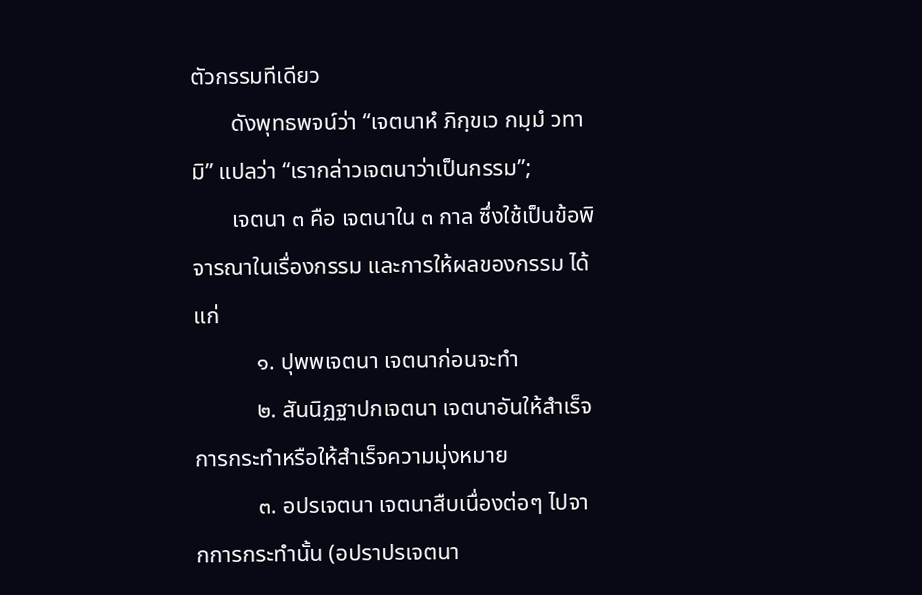ตัวกรรมทีเดียว
       ดังพุทธพจน์ว่า “เจตนาหํ ภิกฺขเว กมฺมํ วทามิ” แปลว่า “เรากล่าวเจตนาว่าเป็นกรรม”;
       เจตนา ๓ คือ เจตนาใน ๓ กาล ซึ่งใช้เป็นข้อพิจารณาในเรื่องกรรม และการให้ผลของกรรม ได้แก่
           ๑. ปุพพเจตนา เจตนาก่อนจะทำ
           ๒. สันนิฏฐาปกเจตนา เจตนาอันให้สำเร็จการกระทำหรือให้สำเร็จความมุ่งหมาย
           ๓. อปรเจตนา เจตนาสืบเนื่องต่อๆ ไปจากการกระทำนั้น (อปราปรเจตนา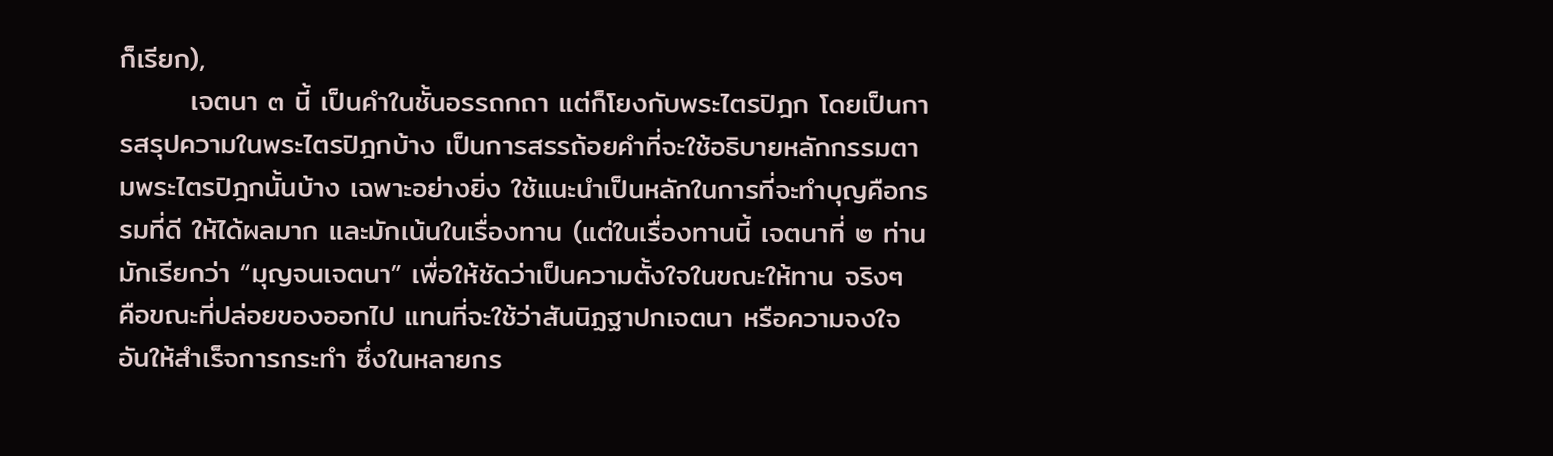ก็เรียก),
       เจตนา ๓ นี้ เป็นคำในชั้นอรรถกถา แต่ก็โยงกับพระไตรปิฎก โดยเป็นการสรุปความในพระไตรปิฎกบ้าง เป็นการสรรถ้อยคำที่จะใช้อธิบายหลักกรรมตามพระไตรปิฎกนั้นบ้าง เฉพาะอย่างยิ่ง ใช้แนะนำเป็นหลักในการที่จะทำบุญคือกรรมที่ดี ให้ได้ผลมาก และมักเน้นในเรื่องทาน (แต่ในเรื่องทานนี้ เจตนาที่ ๒ ท่านมักเรียกว่า “มุญจนเจตนา” เพื่อให้ชัดว่าเป็นความตั้งใจในขณะให้ทาน จริงๆ คือขณะที่ปล่อยของออกไป แทนที่จะใช้ว่าสันนิฏฐาปกเจตนา หรือความจงใจอันให้สำเร็จการกระทำ ซึ่งในหลายกร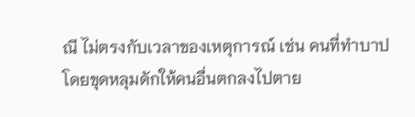ณี ไม่ตรงกับเวลาของเหตุการณ์ เช่น คนที่ทำบาปโดยขุดหลุมดักให้คนอื่นตกลงไปตาย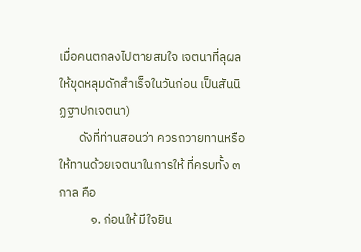เมื่อคนตกลงไปตายสมใจ เจตนาที่ลุผลให้ขุดหลุมดักสำเร็จในวันก่อน เป็นสันนิฏฐาปกเจตนา)
       ดังที่ท่านสอนว่า ควรถวายทานหรือให้ทานด้วยเจตนาในการให้ ที่ครบทั้ง ๓ กาล คือ
           ๑. ก่อนให้ มีใจยิน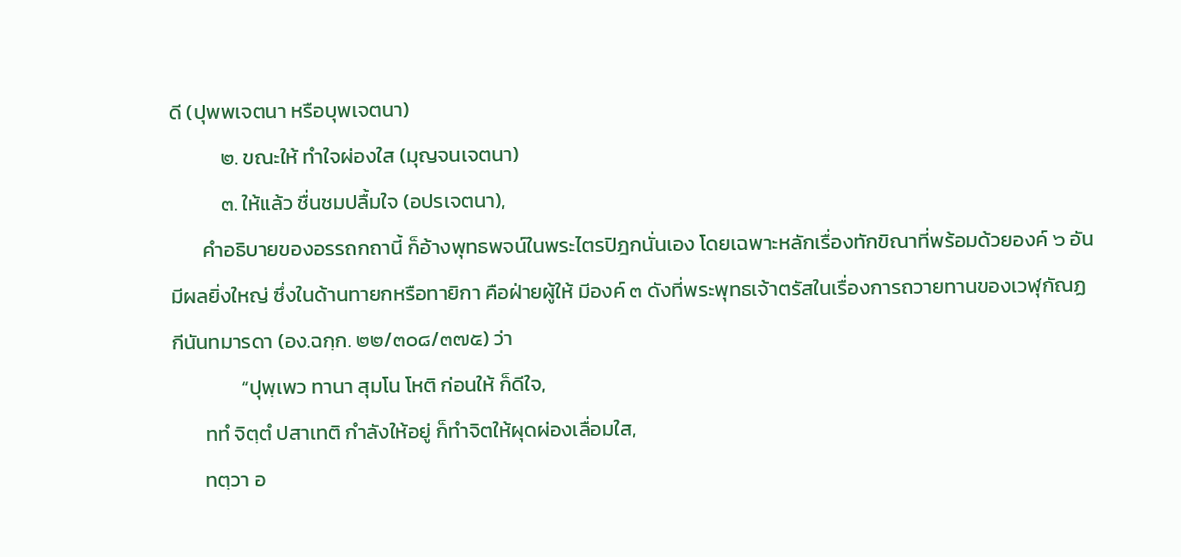ดี (ปุพพเจตนา หรือบุพเจตนา)
           ๒. ขณะให้ ทำใจผ่องใส (มุญจนเจตนา)
           ๓. ให้แล้ว ชื่นชมปลื้มใจ (อปรเจตนา),
       คำอธิบายของอรรถกถานี้ ก็อ้างพุทธพจน์ในพระไตรปิฎกนั่นเอง โดยเฉพาะหลักเรื่องทักขิณาที่พร้อมด้วยองค์ ๖ อันมีผลยิ่งใหญ่ ซึ่งในด้านทายกหรือทายิกา คือฝ่ายผู้ให้ มีองค์ ๓ ดังที่พระพุทธเจ้าตรัสในเรื่องการถวายทานของเวฬุกัณฏกีนันทมารดา (อง.ฉกฺก. ๒๒/๓๐๘/๓๗๕) ว่า
               “ปุพฺเพว ทานา สุมโน โหติ ก่อนให้ ก็ดีใจ,
       ททํ จิตฺตํ ปสาเทติ กำลังให้อยู่ ก็ทำจิตให้ผุดผ่องเลื่อมใส,
       ทตฺวา อ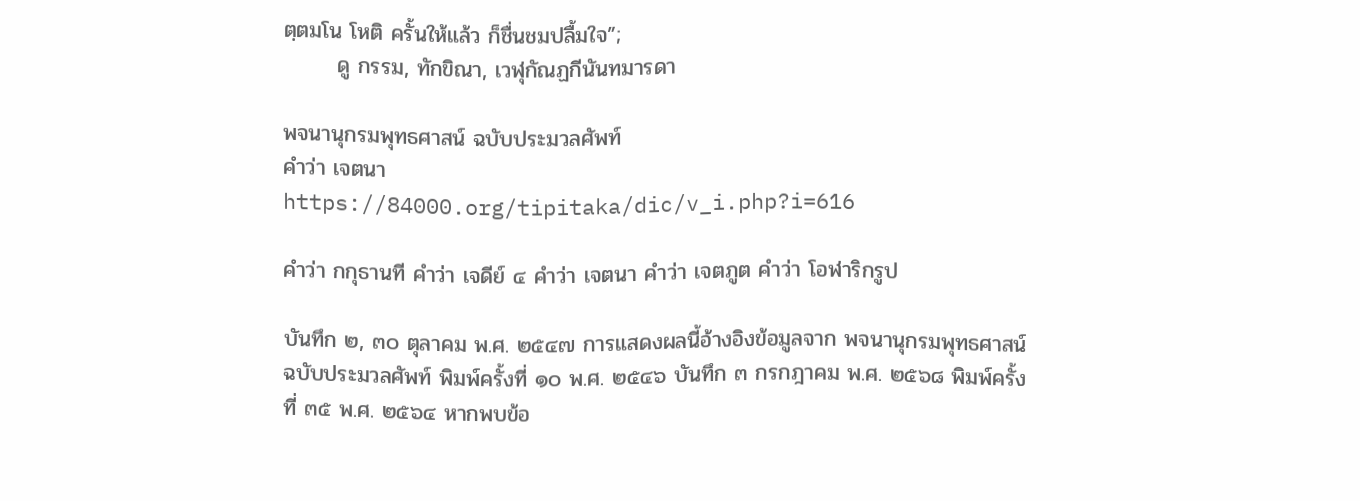ตฺตมโน โหติ ครั้นให้แล้ว ก็ชื่นชมปลื้มใจ”;
       ดู กรรม, ทักขิณา, เวฬุกัณฏกีนันทมารดา

พจนานุกรมพุทธศาสน์ ฉบับประมวลศัพท์
คำว่า เจตนา
https://84000.org/tipitaka/dic/v_i.php?i=616

คำว่า กกุธานที คำว่า เจดีย์ ๔ คำว่า เจตนา คำว่า เจตภูต คำว่า โอฬาริกรูป

บันทึก ๒, ๓๐ ตุลาคม พ.ศ. ๒๕๔๗ การแสดงผลนี้อ้างอิงข้อมูลจาก พจนานุกรมพุทธศาสน์ ฉบับประมวลศัพท์ พิมพ์ครั้งที่ ๑๐ พ.ศ. ๒๕๔๖ บันทึก ๓ กรกฎาคม พ.ศ. ๒๕๖๘ พิมพ์ครั้งที่ ๓๕ พ.ศ. ๒๕๖๔ หากพบข้อ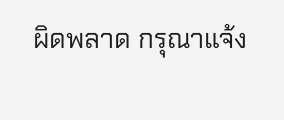ผิดพลาด กรุณาแจ้ง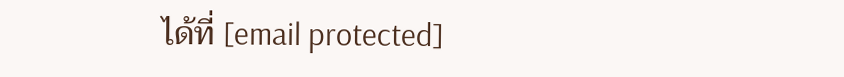ได้ที่ [email protected]